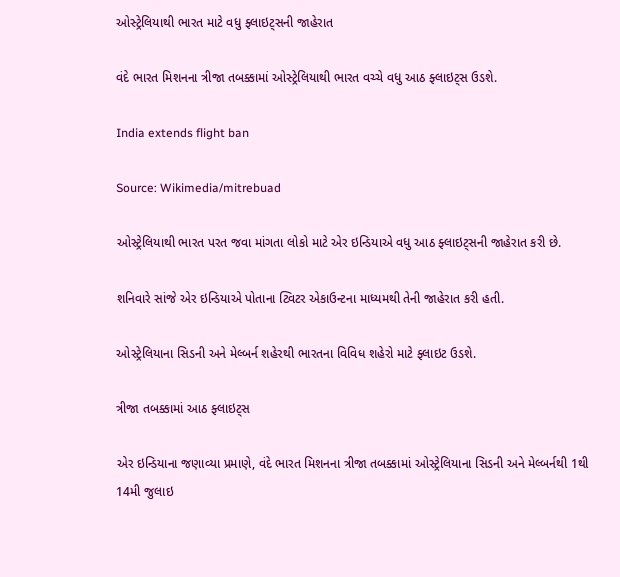ઓસ્ટ્રેલિયાથી ભારત માટે વધુ ફ્લાઇટ્સની જાહેરાત

વંદે ભારત મિશનના ત્રીજા તબક્કામાં ઓસ્ટ્રેલિયાથી ભારત વચ્ચે વધુ આઠ ફ્લાઇટ્સ ઉડશે.

India extends flight ban

Source: Wikimedia/mitrebuad

ઓસ્ટ્રેલિયાથી ભારત પરત જવા માંગતા લોકો માટે એર ઇન્ડિયાએ વધુ આઠ ફ્લાઇટ્સની જાહેરાત કરી છે.

શનિવારે સાંજે એર ઇન્ડિયાએ પોતાના ટ્વિટર એકાઉન્ટના માધ્યમથી તેની જાહેરાત કરી હતી.

ઓસ્ટ્રેલિયાના સિડની અને મેલ્બર્ન શહેરથી ભારતના વિવિધ શહેરો માટે ફ્લાઇટ ઉડશે.

ત્રીજા તબક્કામાં આઠ ફ્લાઇટ્સ

એર ઇન્ડિયાના જણાવ્યા પ્રમાણે, વંદે ભારત મિશનના ત્રીજા તબક્કામાં ઓસ્ટ્રેલિયાના સિડની અને મેલ્બર્નથી 1થી 14મી જુલાઇ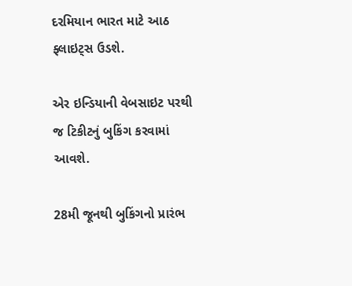દરમિયાન ભારત માટે આઠ ફ્લાઇટ્સ ઉડશે.

એર ઇન્ડિયાની વેબસાઇટ પરથી જ ટિકીટનું બુકિંગ કરવામાં આવશે.

28મી જૂનથી બુકિંગનો પ્રારંભ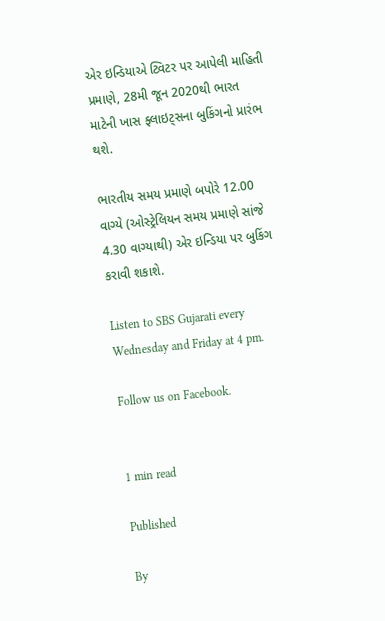એર ઇન્ડિયાએ ટ્વિટર પર આપેલી માહિતી પ્રમાણે, 28મી જૂન 2020થી ભારત માટેની ખાસ ફ્લાઇટ્સના બુકિંગનો પ્રારંભ થશે.

ભારતીય સમય પ્રમાણે બપોરે 12.00 વાગ્યે (ઓસ્ટ્રેલિયન સમય પ્રમાણે સાંજે 4.30 વાગ્યાથી) એર ઇન્ડિયા પર બુકિંગ કરાવી શકાશે.

Listen to SBS Gujarati every Wednesday and Friday at 4 pm.

Follow us on Facebook.


1 min read

Published

By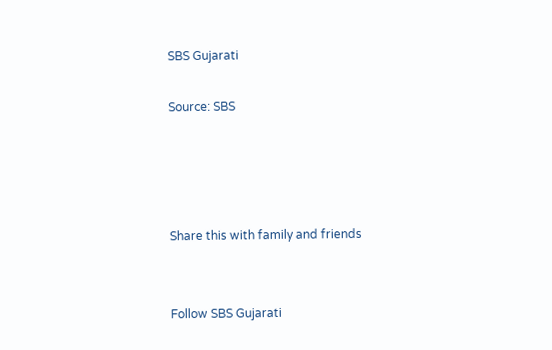SBS Gujarati

Source: SBS




Share this with family and friends


Follow SBS Gujarati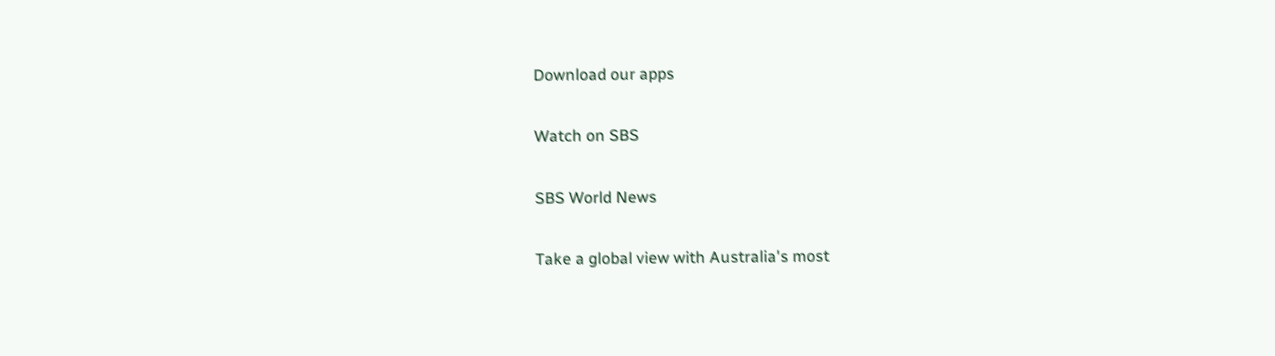Download our apps

Watch on SBS

SBS World News

Take a global view with Australia's most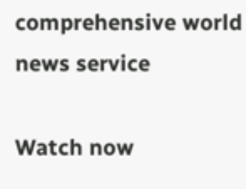comprehensive world news service

Watch now